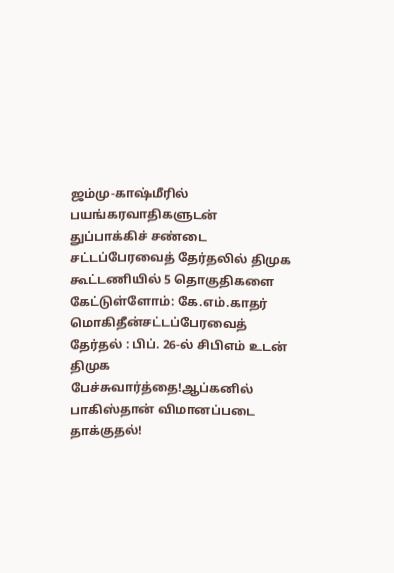ஜம்மு-காஷ்மீரில் பயங்கரவாதிகளுடன் துப்பாக்கிச் சண்டை சட்டப்பேரவைத் தேர்தலில் திமுக கூட்டணியில் 5 தொகுதிகளை கேட்டுள்ளோம்: கே.எம்.காதர் மொகிதீன்சட்டப்பேரவைத் தேர்தல் : பிப். 26-ல் சிபிஎம் உடன் திமுக பேச்சுவார்த்தை!ஆப்கனில் பாகிஸ்தான் விமானப்படை தாக்குதல்!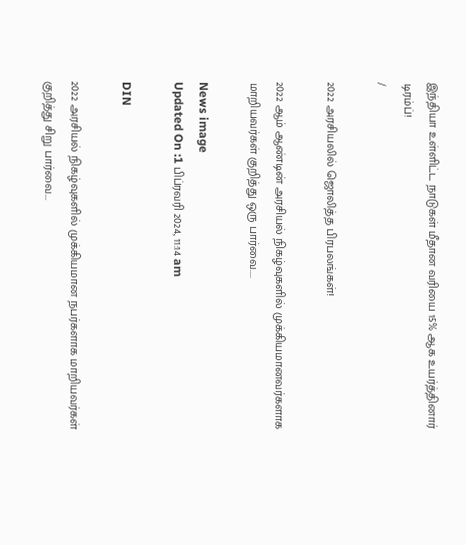இந்தியா உள்ளிட்ட நாடுகள் மீதான வரியை 15% ஆக உயர்த்தினார் டிரம்ப்!
/

2022 அரசியலில் ஜொலித்த பிரபலங்கள்!

2022 ஆம் ஆண்டின் அரசியல் நிகழ்வுகளில் முக்கியமானவர்களாக மாறியவர்கள் குறித்து ஒரு பார்வை....

News image
Updated On :1 பிப்ரவரி 2024, 11:14 am

DIN

2022 அரசியல் நிகழ்வுகளில் முக்கியமான நபர்களாக மாறியவர்கள் குறித்து சிறு பார்வை...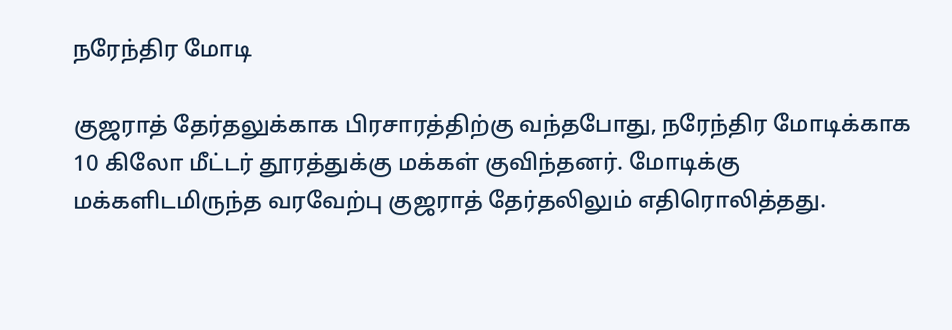நரேந்திர மோடி

குஜராத் தேர்தலுக்காக பிரசாரத்திற்கு வந்தபோது, நரேந்திர மோடிக்காக 10 கிலோ மீட்டர் தூரத்துக்கு மக்கள் குவிந்தனர். மோடிக்கு மக்களிடமிருந்த வரவேற்பு குஜராத் தேர்தலிலும் எதிரொலித்தது.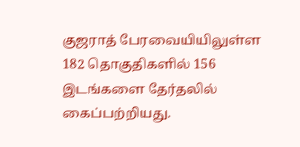குஜராத் பேரவையியிலுள்ள 182 தொகுதிகளில் 156 இடங்களை தேர்தலில் கைப்பற்றியது.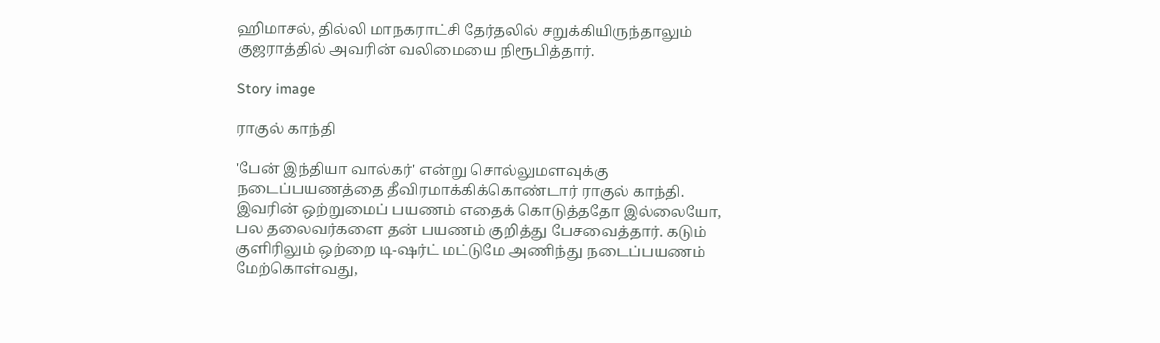ஹிமாசல், தில்லி மாநகராட்சி தேர்தலில் சறுக்கியிருந்தாலும் குஜராத்தில் அவரின் வலிமையை நிரூபித்தார்.

Story image

ராகுல் காந்தி

'பேன் இந்தியா வால்கர்' என்று சொல்லுமளவுக்கு நடைப்பயணத்தை தீவிரமாக்கிக்கொண்டார் ராகுல் காந்தி. இவரின் ஒற்றுமைப் பயணம் எதைக் கொடுத்ததோ இல்லையோ, பல தலைவர்களை தன் பயணம் குறித்து பேசவைத்தார். கடும் குளிரிலும் ஒற்றை டி-ஷர்ட் மட்டுமே அணிந்து நடைப்பயணம் மேற்கொள்வது,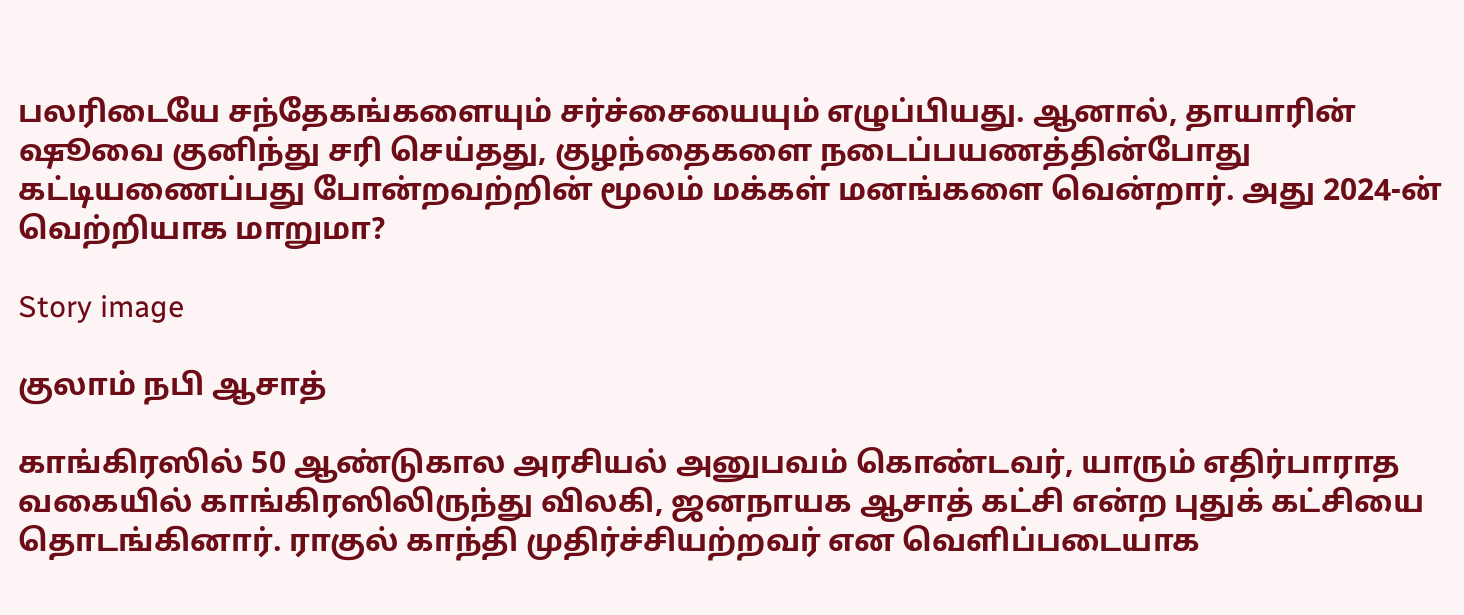பலரிடையே சந்தேகங்களையும் சர்ச்சையையும் எழுப்பியது. ஆனால், தாயாரின் ஷூவை குனிந்து சரி செய்தது, குழந்தைகளை நடைப்பயணத்தின்போது கட்டியணைப்பது போன்றவற்றின் மூலம் மக்கள் மனங்களை வென்றார். அது 2024-ன் வெற்றியாக மாறுமா?

Story image

குலாம் நபி ஆசாத்

காங்கிரஸில் 50 ஆண்டுகால அரசியல் அனுபவம் கொண்டவர், யாரும் எதிர்பாராத வகையில் காங்கிரஸிலிருந்து விலகி, ஜனநாயக ஆசாத் கட்சி என்ற புதுக் கட்சியை தொடங்கினார். ராகுல் காந்தி முதிர்ச்சியற்றவர் என வெளிப்படையாக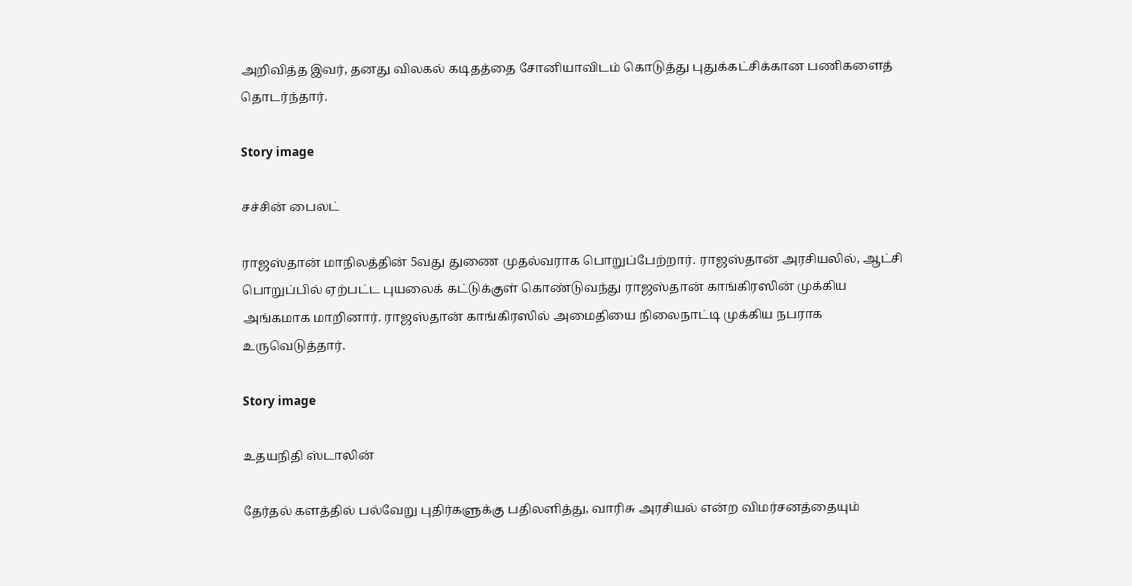அறிவித்த இவர், தனது விலகல் கடிதத்தை சோனியாவிடம் கொடுத்து புதுக்கட்சிக்கான பணிகளைத் தொடர்ந்தார்.

Story image

சச்சின் பைலட்

ராஜஸ்தான் மாநிலத்தின் 5வது துணை முதல்வராக பொறுப்பேற்றார். ராஜஸ்தான் அரசியலில், ஆட்சி பொறுப்பில் ஏற்பட்ட புயலைக் கட்டுக்குள் கொண்டுவந்து ராஜஸ்தான் காங்கிரஸின் முக்கிய அங்கமாக மாறினார். ராஜஸ்தான் காங்கிரஸில் அமைதியை நிலைநாட்டி முக்கிய நபராக உருவெடுத்தார்.

Story image

உதயநிதி ஸ்டாலின்

தேர்தல் களத்தில் பல்வேறு புதிர்களுக்கு பதிலளித்து, வாரிசு அரசியல் என்ற விமர்சனத்தையும்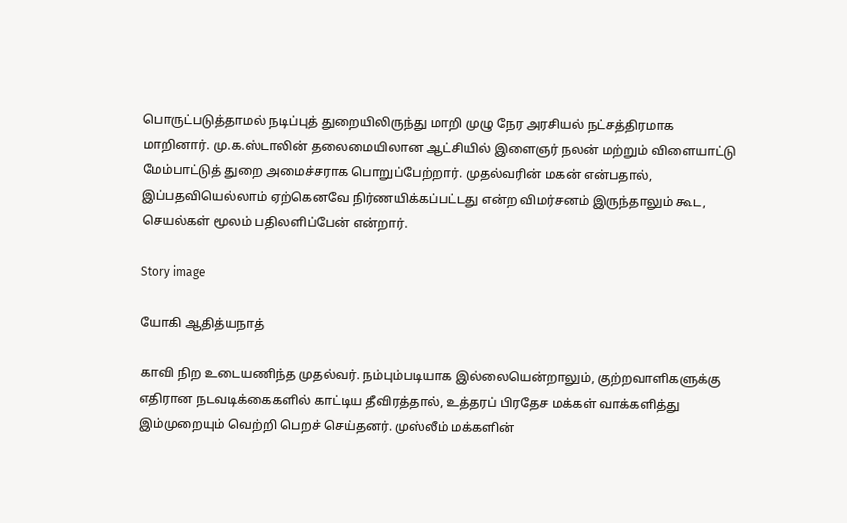பொருட்படுத்தாமல் நடிப்புத் துறையிலிருந்து மாறி முழு நேர அரசியல் நட்சத்திரமாக மாறினார். மு.க.ஸ்டாலின் தலைமையிலான ஆட்சியில் இளைஞர் நலன் மற்றும் விளையாட்டு மேம்பாட்டுத் துறை அமைச்சராக பொறுப்பேற்றார். முதல்வரின் மகன் என்பதால், இப்பதவியெல்லாம் ஏற்கெனவே நிர்ணயிக்கப்பட்டது என்ற விமர்சனம் இருந்தாலும் கூட, செயல்கள் மூலம் பதிலளிப்பேன் என்றார்.

Story image

யோகி ஆதித்யநாத்

காவி நிற உடையணிந்த முதல்வர். நம்பும்படியாக இல்லையென்றாலும், குற்றவாளிகளுக்கு எதிரான நடவடிக்கைகளில் காட்டிய தீவிரத்தால், உத்தரப் பிரதேச மக்கள் வாக்களித்து இம்முறையும் வெற்றி பெறச் செய்தனர். முஸ்லீம் மக்களின்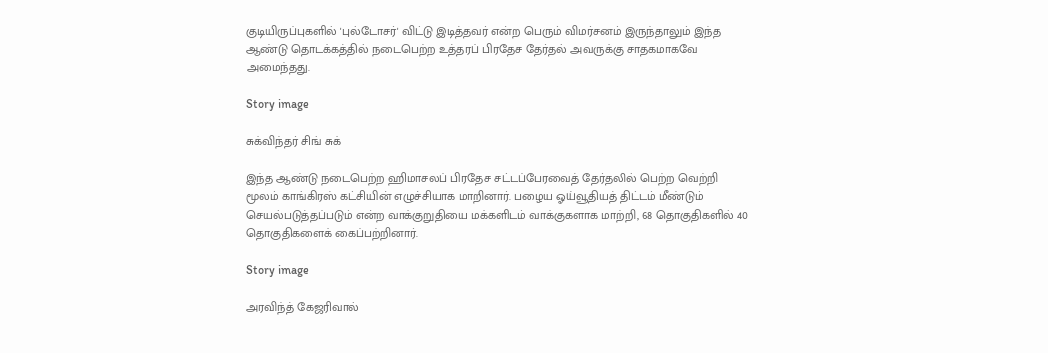குடியிருப்புகளில் 'புல்டோசர்' விட்டு இடித்தவர் என்ற பெரும் விமர்சனம் இருந்தாலும் இந்த ஆண்டு தொடக்கத்தில் நடைபெற்ற உத்தரப் பிரதேச தேர்தல் அவருக்கு சாதகமாகவே அமைந்தது.

Story image

சுக்விந்தர் சிங் சுக்

இந்த ஆண்டு நடைபெற்ற ஹிமாசலப் பிரதேச சட்டப்பேரவைத் தேர்தலில் பெற்ற வெற்றி மூலம் காங்கிரஸ் கட்சியின் எழுச்சியாக மாறினார். பழைய ஓய்வூதியத் திட்டம் மீண்டும் செயல்படுத்தப்படும் என்ற வாக்குறுதியை மக்களிடம் வாக்குகளாக மாற்றி, 68 தொகுதிகளில் 40 தொகுதிகளைக் கைப்பற்றினார்.

Story image

அரவிந்த் கேஜரிவால்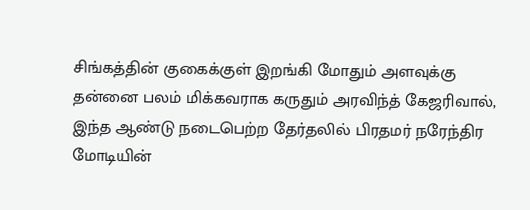சிங்கத்தின் குகைக்குள் இறங்கி மோதும் அளவுக்கு தன்னை பலம் மிக்கவராக கருதும் அரவிந்த் கேஜரிவால், இந்த ஆண்டு நடைபெற்ற தேர்தலில் பிரதமர் நரேந்திர மோடியின்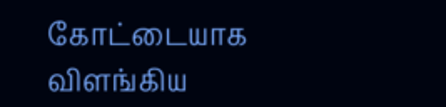கோட்டையாக விளங்கிய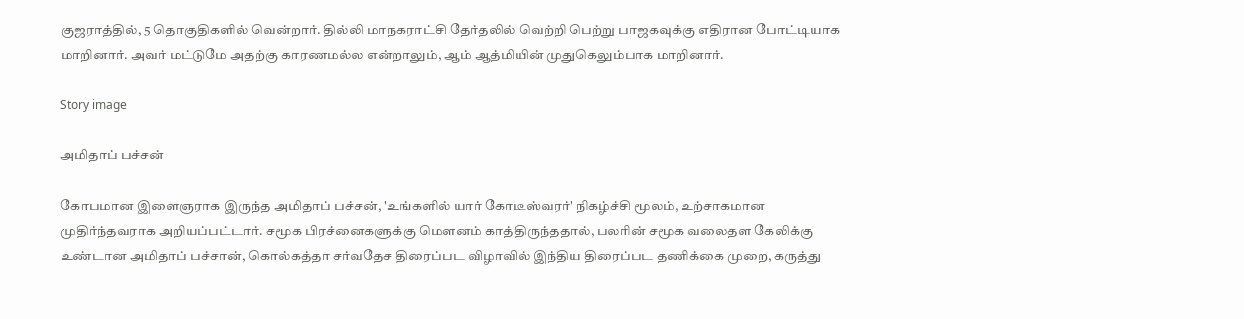குஜராத்தில், 5 தொகுதிகளில் வென்றார். தில்லி மாநகராட்சி தேர்தலில் வெற்றி பெற்று பாஜகவுக்கு எதிரான போட்டியாக மாறினார். அவர் மட்டுமே அதற்கு காரணமல்ல என்றாலும், ஆம் ஆத்மியின் முதுகெலும்பாக மாறினார்.

Story image

அமிதாப் பச்சன்

கோபமான இளைஞராக இருந்த அமிதாப் பச்சன், 'உங்களில் யார் கோடீஸ்வரர்' நிகழ்ச்சி மூலம், உற்சாகமான முதிர்ந்தவராக அறியப்பட்டார். சமூக பிரச்னைகளுக்கு மெளனம் காத்திருந்ததால், பலரின் சமூக வலைதள கேலிக்கு உண்டான அமிதாப் பச்சான், கொல்கத்தா சர்வதேச திரைப்பட விழாவில் இந்திய திரைப்பட தணிக்கை முறை, கருத்து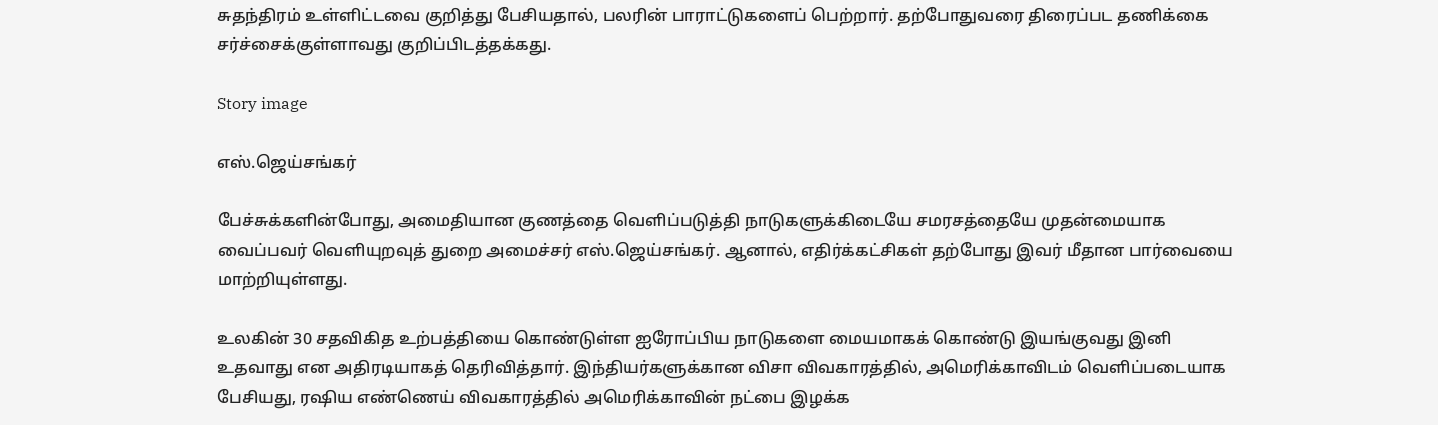சுதந்திரம் உள்ளிட்டவை குறித்து பேசியதால், பலரின் பாராட்டுகளைப் பெற்றார். தற்போதுவரை திரைப்பட தணிக்கை சர்ச்சைக்குள்ளாவது குறிப்பிடத்தக்கது.

Story image

எஸ்.ஜெய்சங்கர்

பேச்சுக்களின்போது, அமைதியான குணத்தை வெளிப்படுத்தி நாடுகளுக்கிடையே சமரசத்தையே முதன்மையாக வைப்பவர் வெளியுறவுத் துறை அமைச்சர் எஸ்.ஜெய்சங்கர். ஆனால், எதிர்க்கட்சிகள் தற்போது இவர் மீதான பார்வையை மாற்றியுள்ளது.

உலகின் 30 சதவிகித உற்பத்தியை கொண்டுள்ள ஐரோப்பிய நாடுகளை மையமாகக் கொண்டு இயங்குவது இனி உதவாது என அதிரடியாகத் தெரிவித்தார். இந்தியர்களுக்கான விசா விவகாரத்தில், அமெரிக்காவிடம் வெளிப்படையாக பேசியது, ரஷிய எண்ணெய் விவகாரத்தில் அமெரிக்காவின் நட்பை இழக்க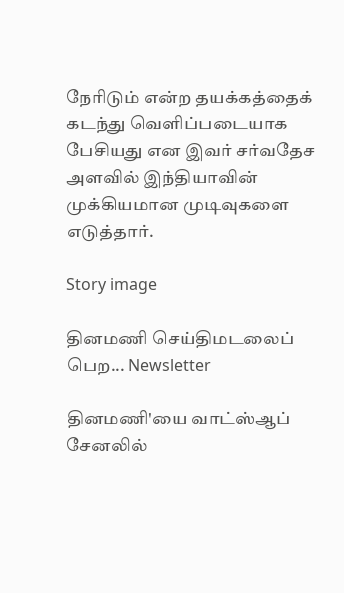நேரிடும் என்ற தயக்கத்தைக் கடந்து வெளிப்படையாக பேசியது என இவர் சர்வதேச அளவில் இந்தியாவின் முக்கியமான முடிவுகளை எடுத்தார்.

Story image

தினமணி செய்திமடலைப் பெற... Newsletter

தினமணி'யை வாட்ஸ்ஆப் சேனலில்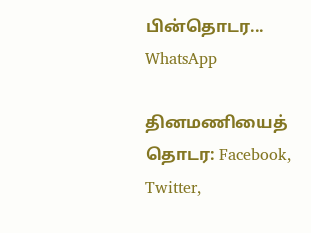பின்தொடர... WhatsApp

தினமணியைத் தொடர: Facebook, Twitter,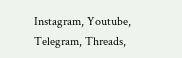Instagram, Youtube, Telegram, Threads,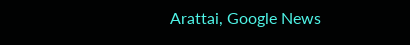Arattai, Google News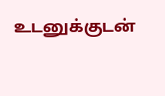உடனுக்குடன்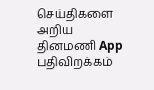செய்திகளை அறிய தினமணி App பதிவிறக்கம்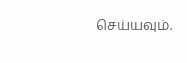செய்யவும்.